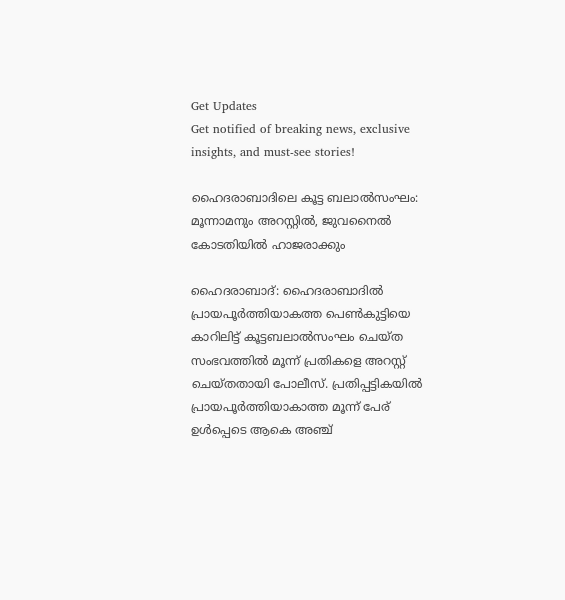Get Updates
Get notified of breaking news, exclusive insights, and must-see stories!

ഹൈദരാബാദിലെ കൂട്ട ബലാൽസംഘം: മൂന്നാമനും അറസ്റ്റിൽ, ജുവനൈൽ കോടതിയിൽ ഹാജരാക്കും

ഹൈദരാബാദ്: ഹൈദരാബാദിൽ പ്രായപൂർത്തിയാകത്ത പെൺകുട്ടിയെ കാറിലിട്ട് കൂട്ടബലാൽസംഘം ചെയ്ത സംഭവത്തിൽ മൂന്ന് പ്രതികളെ അറസ്റ്റ് ചെയ്തതായി പോലീസ്. പ്രതിപ്പട്ടികയിൽ പ്രായപൂർത്തിയാകാത്ത മൂന്ന് പേര് ഉൾപ്പെടെ ആകെ അഞ്ച്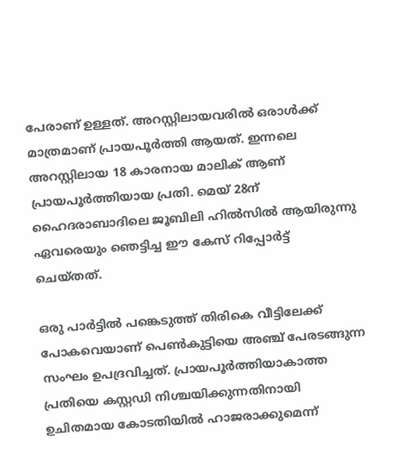പേരാണ് ഉള്ളത്. അറസ്റ്റിലായവരിൽ ഒരാൾക്ക് മാത്രമാണ് പ്രായപൂർത്തി ആയത്. ഇന്നലെ അറസ്റ്റിലായ 18 കാരനായ മാലിക് ആണ് പ്രായപൂർത്തിയായ പ്രതി. മെയ് 28ന് ഹൈദരാബാദിലെ ജൂബിലി ഹിൽസിൽ ആയിരുന്നു ഏവരെയും ഞെട്ടിച്ച ഈ കേസ് റിപ്പോർട്ട് ചെയ്തത്.

ഒരു പാർട്ടിൽ പങ്കെടുത്ത് തിരികെ വീട്ടിലേക്ക് പോകവെയാണ് പെൺകുട്ടിയെ അഞ്ച് പേരടങ്ങുന്ന സംഘം ഉപദ്രവിച്ചത്. പ്രായപൂർത്തിയാകാത്ത പ്രതിയെ കസ്റ്റഡി നിശ്ചയിക്കുന്നതിനായി ഉചിതമായ കോടതിയിൽ ഹാജരാക്കുമെന്ന്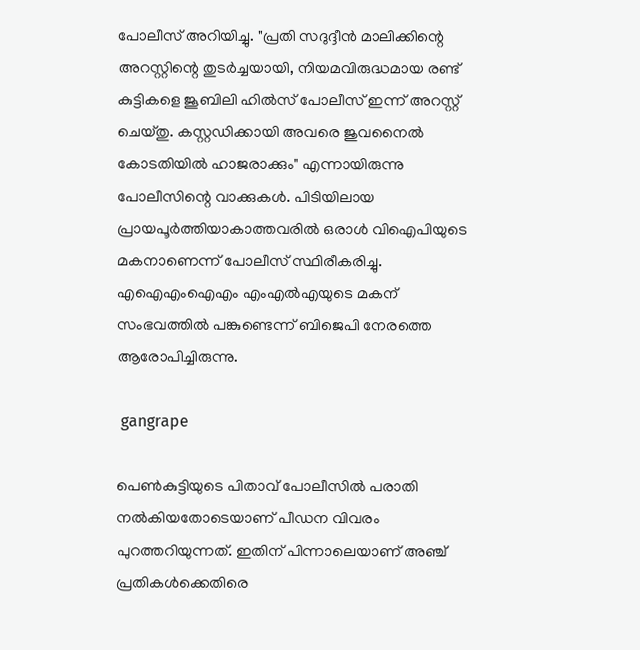പോലീസ് അറിയിച്ചു. "പ്രതി സദുദ്ദീൻ മാലിക്കിന്റെ അറസ്റ്റിന്റെ തുടർച്ചയായി, നിയമവിരുദ്ധമായ രണ്ട് കുട്ടികളെ ജൂബിലി ഹിൽസ് പോലീസ് ഇന്ന് അറസ്റ്റ് ചെയ്തു. കസ്റ്റഡിക്കായി അവരെ ജുവനൈൽ കോടതിയിൽ ഹാജരാക്കും" എന്നായിരുന്നു പോലീസിന്റെ വാക്കുകൾ. പിടിയിലായ പ്രായപൂർത്തിയാകാത്തവരിൽ ഒരാൾ വിഐപിയുടെ മകനാണെന്ന് പോലീസ് സ്ഥിരീകരിച്ചു. എഐഎംഐഎം എംഎൽഎയുടെ മകന് സംഭവത്തിൽ പങ്കുണ്ടെന്ന് ബിജെപി നേരത്തെ ആരോപിച്ചിരുന്നു.

 gangrape

പെൺകുട്ടിയുടെ പിതാവ് പോലീസിൽ പരാതി നൽകിയതോടെയാണ് പീഡന വിവരം പുറത്തറിയുന്നത്. ഇതിന് പിന്നാലെയാണ് അഞ്ച് പ്രതികൾക്കെതിരെ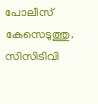പോലീസ് കേസെടുത്തു. സിസിടിവി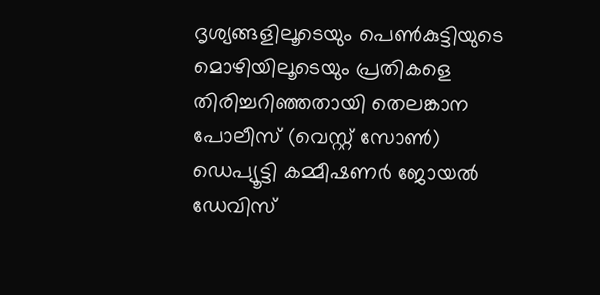ദൃശ്യങ്ങളിലൂടെയും പെൺകുട്ടിയുടെ മൊഴിയിലൂടെയും പ്രതികളെ തിരിച്ചറിഞ്ഞതായി തെലങ്കാന പോലീസ് (വെസ്റ്റ് സോൺ) ഡെപ്യൂട്ടി കമ്മീഷണർ ജോയൽ ഡേവിസ്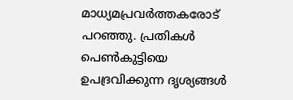മാധ്യമപ്രവർത്തകരോട് പറഞ്ഞു. പ്രതികൾ പെൺകുട്ടിയെ ഉപദ്രവിക്കുന്ന ദൃശ്യങ്ങൾ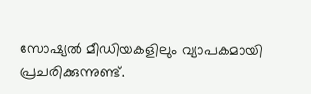സോഷ്യൽ മീഡിയകളിലും വ്യാപകമായി പ്രചരിക്കുന്നുണ്ട്.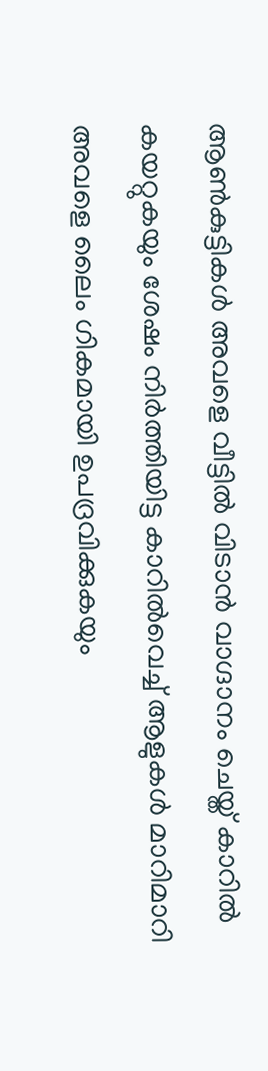ആൺകുട്ടികൾ അവളെ വീട്ടിൽ വിടാൻ വാഗ്ദാനം ചെയ്ത് കാറിൽ കയറ്റുകയും ശേഷം നിർത്തിയിട്ട കാറിൽവെച്ച് ആളുകൾ മാറിമാറി അവളെ ലൈം ഗികമായി ഉപദ്രവിക്കുകയും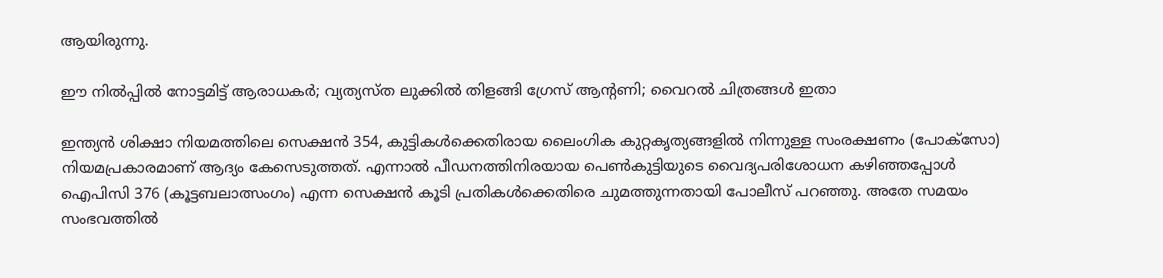ആയിരുന്നു.

ഈ നിൽപ്പിൽ നോട്ടമിട്ട് ആരാധകർ; വ്യത്യസ്ത ലുക്കിൽ തിളങ്ങി ഗ്രേസ് ആന്റണി; വൈറൽ ചിത്രങ്ങൾ ഇതാ

ഇന്ത്യൻ ശിക്ഷാ നിയമത്തിലെ സെക്ഷൻ 354, കുട്ടികൾക്കെതിരായ ലൈംഗിക കുറ്റകൃത്യങ്ങളിൽ നിന്നുള്ള സംരക്ഷണം (പോക്‌സോ) നിയമപ്രകാരമാണ് ആദ്യം കേസെടുത്തത്. എന്നാൽ പീഡനത്തിനിരയായ പെൺകുട്ടിയുടെ വൈദ്യപരിശോധന കഴിഞ്ഞപ്പോൾ ഐപിസി 376 (കൂട്ടബലാത്സംഗം) എന്ന സെക്ഷൻ കൂടി പ്രതികൾക്കെതിരെ ചുമത്തുന്നതായി പോലീസ് പറഞ്ഞു. അതേ സമയം സംഭവത്തിൽ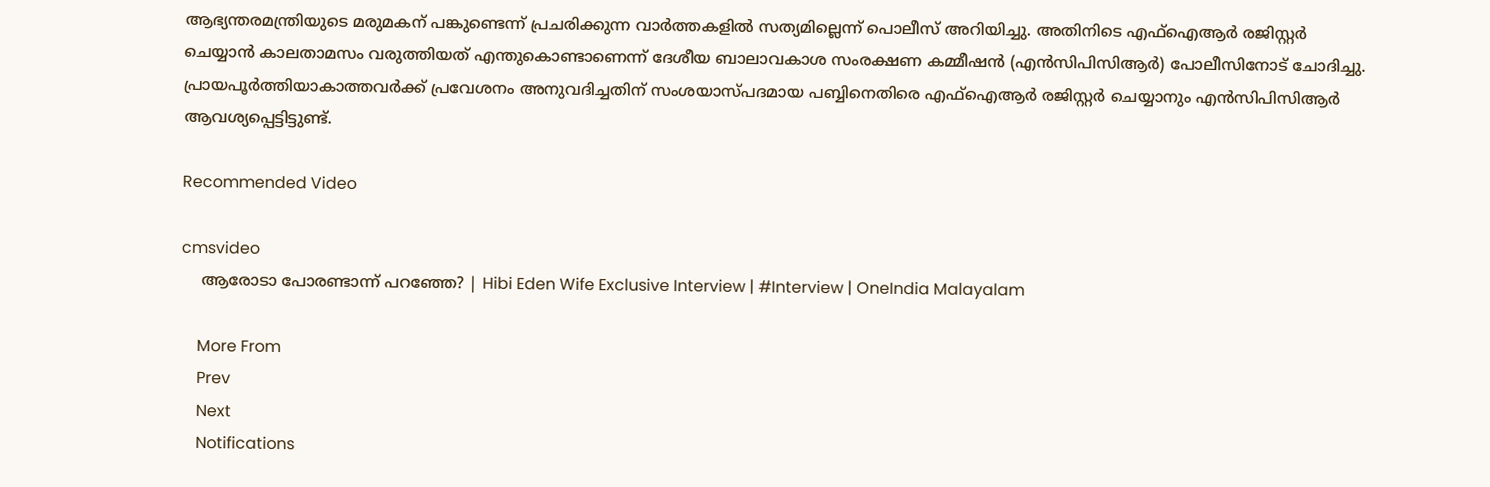ആഭ്യന്തരമന്ത്രിയുടെ മരുമകന് പങ്കുണ്ടെന്ന് പ്രചരിക്കുന്ന വാർത്തകളിൽ സത്യമില്ലെന്ന് പൊലീസ് അറിയിച്ചു. അതിനിടെ എഫ്‌ഐആർ രജിസ്റ്റർ ചെയ്യാൻ കാലതാമസം വരുത്തിയത് എന്തുകൊണ്ടാണെന്ന് ദേശീയ ബാലാവകാശ സംരക്ഷണ കമ്മീഷൻ (എൻസിപിസിആർ) പോലീസിനോട് ചോദിച്ചു. പ്രായപൂർത്തിയാകാത്തവർക്ക് പ്രവേശനം അനുവദിച്ചതിന് സംശയാസ്പദമായ പബ്ബിനെതിരെ എഫ്ഐആർ രജിസ്റ്റർ ചെയ്യാനും എൻസിപിസിആർ ആവശ്യപ്പെട്ടിട്ടുണ്ട്.

Recommended Video

cmsvideo
    ആരോടാ പോരണ്ടാന്ന് പറഞ്ഞേ? | Hibi Eden Wife Exclusive Interview | #Interview | OneIndia Malayalam

    More From
    Prev
    Next
    Notifications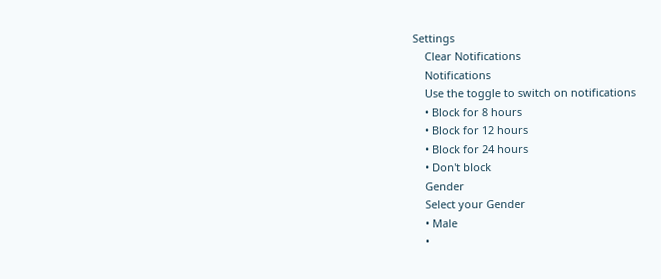Settings
    Clear Notifications
    Notifications
    Use the toggle to switch on notifications
    • Block for 8 hours
    • Block for 12 hours
    • Block for 24 hours
    • Don't block
    Gender
    Select your Gender
    • Male
    •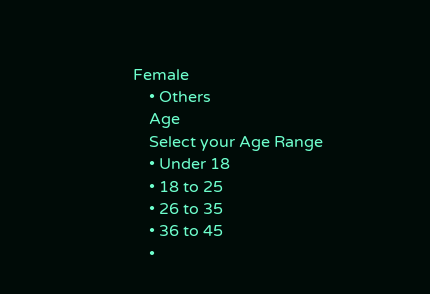Female
    • Others
    Age
    Select your Age Range
    • Under 18
    • 18 to 25
    • 26 to 35
    • 36 to 45
    •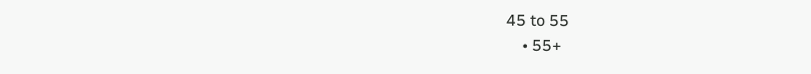45 to 55
    • 55+